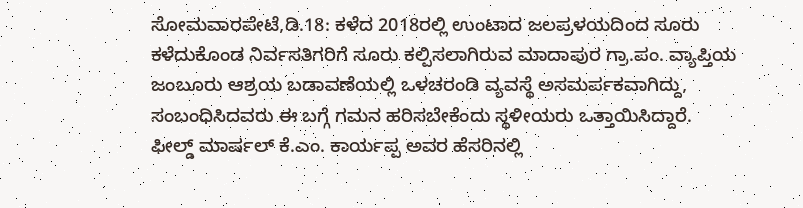ಸೋಮವಾರಪೇಟೆ,ಡಿ.18: ಕಳೆದ 2018ರಲ್ಲಿ ಉಂಟಾದ ಜಲಪ್ರಳಯದಿಂದ ಸೂರು ಕಳೆದುಕೊಂಡ ನಿರ್ವಸತಿಗರಿಗೆ ಸೂರು ಕಲ್ಪಿಸಲಾಗಿರುವ ಮಾದಾಪುರ ಗ್ರಾ.ಪಂ. ವ್ಯಾಪ್ತಿಯ ಜಂಬೂರು ಆಶ್ರಯ ಬಡಾವಣೆಯಲ್ಲಿ ಒಳಚರಂಡಿ ವ್ಯವಸ್ಥೆ ಅಸಮರ್ಪಕವಾಗಿದ್ದು, ಸಂಬಂಧಿಸಿದವರು ಈ ಬಗ್ಗೆ ಗಮನ ಹರಿಸಬೇಕೆಂದು ಸ್ಥಳೀಯರು ಒತ್ತಾಯಿಸಿದ್ದಾರೆ.
ಫೀಲ್ಡ್ ಮಾರ್ಷಲ್ ಕೆ.ಎಂ. ಕಾರ್ಯಪ್ಪ ಅವರ ಹೆಸರಿನಲ್ಲಿ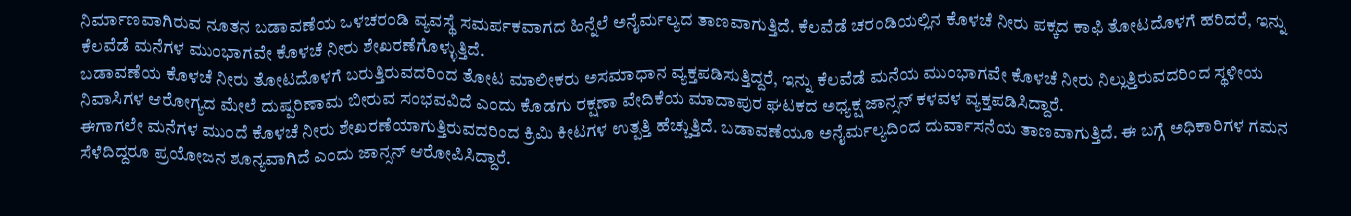ನಿರ್ಮಾಣವಾಗಿರುವ ನೂತನ ಬಡಾವಣೆಯ ಒಳಚರಂಡಿ ವ್ಯವಸ್ಥೆ ಸಮರ್ಪಕವಾಗದ ಹಿನ್ನೆಲೆ ಅನೈರ್ಮಲ್ಯದ ತಾಣವಾಗುತ್ತಿದೆ. ಕೆಲವೆಡೆ ಚರಂಡಿಯಲ್ಲಿನ ಕೊಳಚೆ ನೀರು ಪಕ್ಕದ ಕಾಫಿ ತೋಟದೊಳಗೆ ಹರಿದರೆ, ಇನ್ನು ಕೆಲವೆಡೆ ಮನೆಗಳ ಮುಂಭಾಗವೇ ಕೊಳಚೆ ನೀರು ಶೇಖರಣೆಗೊಳ್ಳುತ್ತಿದೆ.
ಬಡಾವಣೆಯ ಕೊಳಚೆ ನೀರು ತೋಟದೊಳಗೆ ಬರುತ್ತಿರುವದರಿಂದ ತೋಟ ಮಾಲೀಕರು ಅಸಮಾಧಾನ ವ್ಯಕ್ತಪಡಿಸುತ್ತಿದ್ದರೆ, ಇನ್ನು ಕೆಲವೆಡೆ ಮನೆಯ ಮುಂಭಾಗವೇ ಕೊಳಚೆ ನೀರು ನಿಲ್ಲುತ್ತಿರುವದರಿಂದ ಸ್ಥಳೀಯ ನಿವಾಸಿಗಳ ಆರೋಗ್ಯದ ಮೇಲೆ ದುಷ್ಪರಿಣಾಮ ಬೀರುವ ಸಂಭವವಿದೆ ಎಂದು ಕೊಡಗು ರಕ್ಷಣಾ ವೇದಿಕೆಯ ಮಾದಾಪುರ ಘಟಕದ ಅಧ್ಯಕ್ಷ ಜಾನ್ಸನ್ ಕಳವಳ ವ್ಯಕ್ತಪಡಿಸಿದ್ದಾರೆ.
ಈಗಾಗಲೇ ಮನೆಗಳ ಮುಂದೆ ಕೊಳಚೆ ನೀರು ಶೇಖರಣೆಯಾಗುತ್ತಿರುವದರಿಂದ ಕ್ರಿಮಿ ಕೀಟಗಳ ಉತ್ಪತ್ತಿ ಹೆಚ್ಚುತ್ತಿದೆ. ಬಡಾವಣೆಯೂ ಅನೈರ್ಮಲ್ಯದಿಂದ ದುರ್ವಾಸನೆಯ ತಾಣವಾಗುತ್ತಿದೆ. ಈ ಬಗ್ಗೆ ಅಧಿಕಾರಿಗಳ ಗಮನ ಸೆಳೆದಿದ್ದರೂ ಪ್ರಯೋಜನ ಶೂನ್ಯವಾಗಿದೆ ಎಂದು ಜಾನ್ಸನ್ ಆರೋಪಿಸಿದ್ದಾರೆ.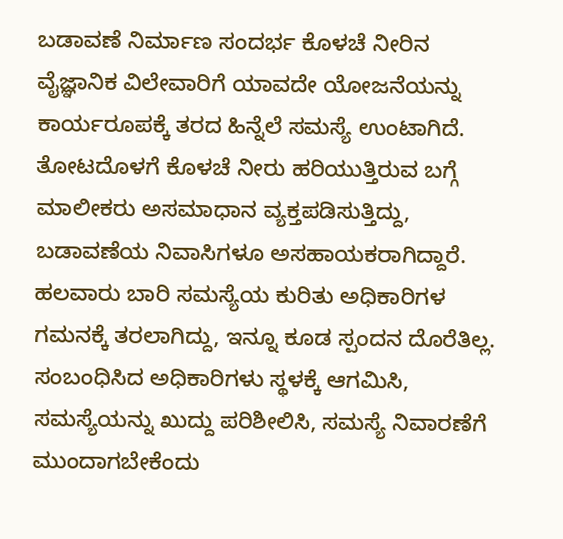ಬಡಾವಣೆ ನಿರ್ಮಾಣ ಸಂದರ್ಭ ಕೊಳಚೆ ನೀರಿನ ವೈಜ್ಞಾನಿಕ ವಿಲೇವಾರಿಗೆ ಯಾವದೇ ಯೋಜನೆಯನ್ನು ಕಾರ್ಯರೂಪಕ್ಕೆ ತರದ ಹಿನ್ನೆಲೆ ಸಮಸ್ಯೆ ಉಂಟಾಗಿದೆ. ತೋಟದೊಳಗೆ ಕೊಳಚೆ ನೀರು ಹರಿಯುತ್ತಿರುವ ಬಗ್ಗೆ ಮಾಲೀಕರು ಅಸಮಾಧಾನ ವ್ಯಕ್ತಪಡಿಸುತ್ತಿದ್ದು, ಬಡಾವಣೆಯ ನಿವಾಸಿಗಳೂ ಅಸಹಾಯಕರಾಗಿದ್ದಾರೆ. ಹಲವಾರು ಬಾರಿ ಸಮಸ್ಯೆಯ ಕುರಿತು ಅಧಿಕಾರಿಗಳ ಗಮನಕ್ಕೆ ತರಲಾಗಿದ್ದು, ಇನ್ನೂ ಕೂಡ ಸ್ಪಂದನ ದೊರೆತಿಲ್ಲ. ಸಂಬಂಧಿಸಿದ ಅಧಿಕಾರಿಗಳು ಸ್ಥಳಕ್ಕೆ ಆಗಮಿಸಿ, ಸಮಸ್ಯೆಯನ್ನು ಖುದ್ದು ಪರಿಶೀಲಿಸಿ, ಸಮಸ್ಯೆ ನಿವಾರಣೆಗೆ ಮುಂದಾಗಬೇಕೆಂದು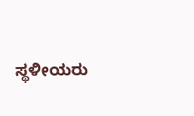ಸ್ಥಳೀಯರು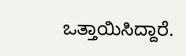ಒತ್ತಾಯಿಸಿದ್ದಾರೆ.